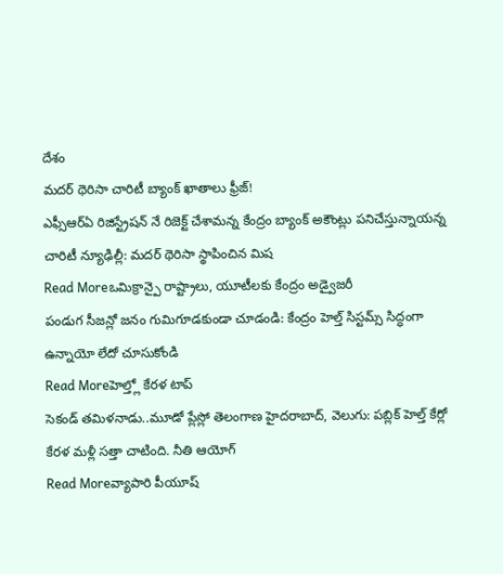దేశం
మదర్ థెరిసా చారిటీ బ్యాంక్ ఖాతాలు ఫ్రీజ్!
ఎఫ్సీఆర్ఏ రిజిస్ట్రేషన్ నే రిజెక్ట్ చేశామన్న కేంద్రం బ్యాంక్ అకౌంట్లు పనిచేస్తున్నాయన్న చారిటీ న్యూఢిల్లీ: మదర్ థెరిసా స్థాపించిన మిష
Read Moreఒమిక్రాన్పై రాష్ట్రాలు, యూటీలకు కేంద్రం అడ్వైజరీ
పండుగ సీజన్లో జనం గుమిగూడకుండా చూడండి: కేంద్రం హెల్త్ సిస్టమ్స్ సిద్ధంగా ఉన్నాయో లేదో చూసుకోండి
Read Moreహెల్త్లో కేరళ టాప్
సెకండ్ తమిళనాడు..మూడో ప్లేస్లో తెలంగాణ హైదరాబాద్, వెలుగు: పబ్లిక్ హెల్త్ కేర్లో కేరళ మళ్లీ సత్తా చాటింది. నీతి ఆయోగ్
Read Moreవ్యాపారి పీయూష్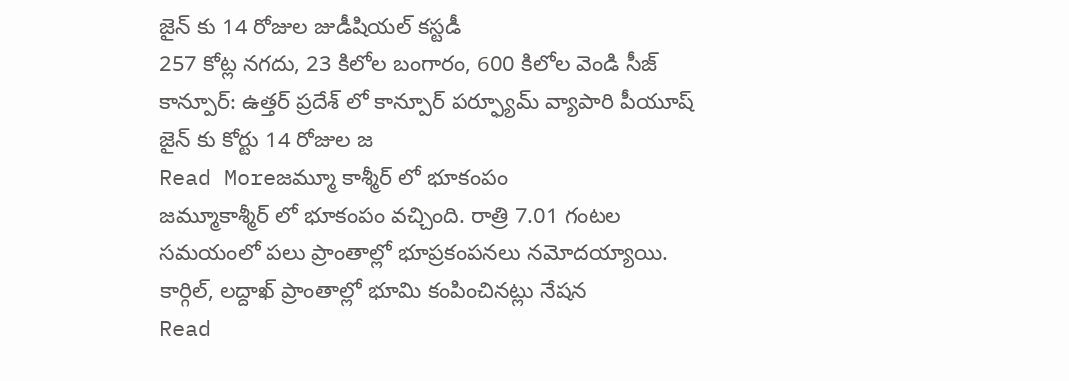జైన్ కు 14 రోజుల జుడీషియల్ కస్టడీ
257 కోట్ల నగదు, 23 కిలోల బంగారం, 600 కిలోల వెండి సీజ్ కాన్పూర్: ఉత్తర్ ప్రదేశ్ లో కాన్పూర్ పర్ఫ్యూమ్ వ్యాపారి పీయూష్ జైన్ కు కోర్టు 14 రోజుల జ
Read Moreజమ్మూ కాశ్మీర్ లో భూకంపం
జమ్మూకాశ్మీర్ లో భూకంపం వచ్చింది. రాత్రి 7.01 గంటల సమయంలో పలు ప్రాంతాల్లో భూప్రకంపనలు నమోదయ్యాయి. కార్గిల్, లద్దాఖ్ ప్రాంతాల్లో భూమి కంపించినట్లు నేషన
Read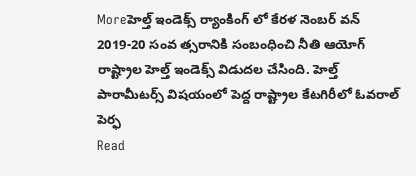Moreహెల్త్ ఇండెక్స్ ర్యాంకింగ్ లో కేరళ నెంబర్ వన్
2019-20 సంవ త్సరానికి సంబంధించి నీతి ఆయోగ్ రాష్ట్రాల హెల్త్ ఇండెక్స్ విడుదల చేసింది. హెల్త్ పారామీటర్స్ విషయంలో పెద్ద రాష్ట్రాల కేటగిరీలో ఓవరాల్ పెర్ఫ
Read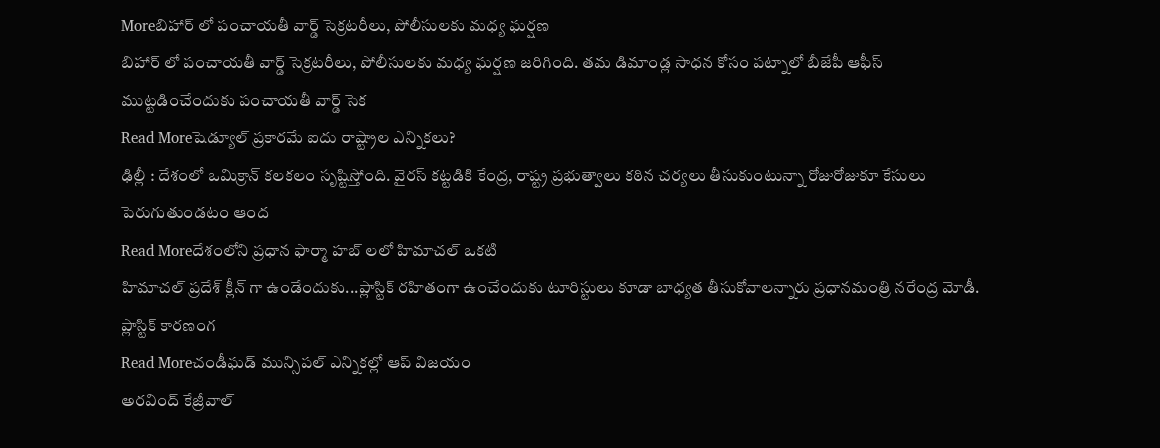Moreబిహార్ లో పంచాయతీ వార్డ్ సెక్రటరీలు, పోలీసులకు మధ్య ఘర్షణ
బిహార్ లో పంచాయతీ వార్డ్ సెక్రటరీలు, పోలీసులకు మధ్య ఘర్షణ జరిగింది. తమ డిమాండ్ల సాధన కోసం పట్నాలో బీజేపీ ఆఫీస్ ముట్టడించేందుకు పంచాయతీ వార్డ్ సెక
Read Moreషెడ్యూల్ ప్రకారమే ఐదు రాష్ట్రాల ఎన్నికలు?
ఢిల్లీ : దేశంలో ఒమిక్రాన్ కలకలం సృష్టిస్తోంది. వైరస్ కట్టడికి కేంద్ర, రాష్ట్ర ప్రభుత్వాలు కఠిన చర్యలు తీసుకుంటున్నా రోజురోజుకూ కేసులు పెరుగుతుండటం ఆంద
Read Moreదేశంలోని ప్రధాన ఫార్మా హబ్ లలో హిమాచల్ ఒకటి
హిమాచల్ ప్రదేశ్ క్లీన్ గా ఉండేందుకు...ప్లాస్టిక్ రహితంగా ఉంచేందుకు టూరిస్టులు కూడా బాధ్యత తీసుకోవాలన్నారు ప్రధానమంత్రి నరేంద్ర మోడీ. ప్లాస్టిక్ కారణంగ
Read Moreచండీఘడ్ మున్సిపల్ ఎన్నికల్లో ఆప్ విజయం
అరవింద్ కేజ్రీవాల్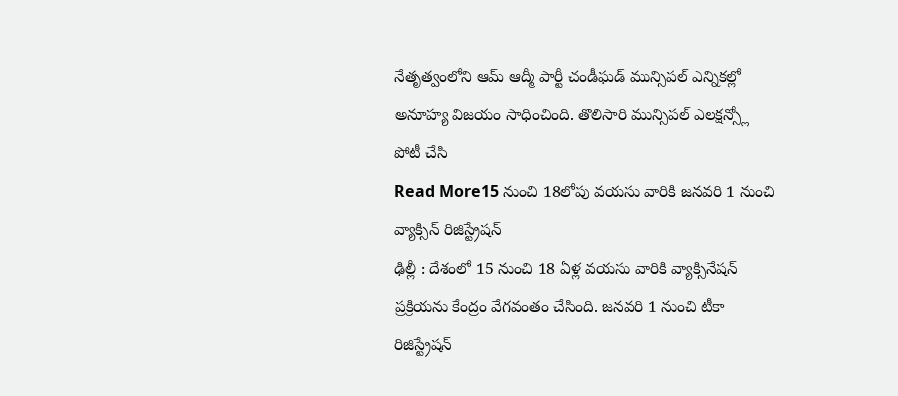నేతృత్వంలోని ఆమ్ ఆద్మీ పార్టీ చండీఘడ్ మున్సిపల్ ఎన్నికల్లో అనూహ్య విజయం సాధించింది. తొలిసారి మున్సిపల్ ఎలక్షన్స్లో పోటీ చేసి
Read More15 నుంచి 18లోపు వయసు వారికి జనవరి 1 నుంచి వ్యాక్సిన్ రిజిస్ట్రేషన్
ఢిల్లీ : దేశంలో 15 నుంచి 18 ఏళ్ల వయసు వారికి వ్యాక్సినేషన్ ప్రక్రియను కేంద్రం వేగవంతం చేసింది. జనవరి 1 నుంచి టీకా రిజిస్ట్రేషన్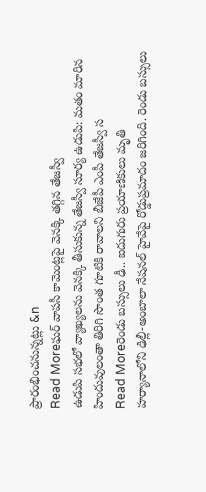ప్రారంభించనున్నట్లు &n
Read Moreఘర్ వాపసీ కామెంట్లపై వెనక్కి తగ్గిన తేజస్వీ
ఉడుపి సభలో వ్యాఖ్యలను వెనక్కి తీసుకున్న తేజస్వీ సూర్య ఉడుపి: మతం మారిన హిందువులంతా తిరిగి సొంత గూటికి రావాలని బీజేపీ ఎంపీ తేజస్వీ స
Read Moreరెండు బస్సులు ఢీ.. ఐదుగురు ప్రయాణికులు మృతి
హర్యానాలోని ఢిల్లీ-అంబాలా నేషనల్ హైవేపై రోడ్డుప్రమాదం జరిగింది. రెండు బస్సులు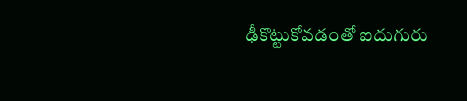ఢీకొట్టుకోవడంతో ఐదుగురు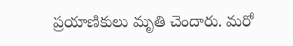ప్రయాణికులు మృతి చెందారు. మరో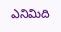ఎనిమిది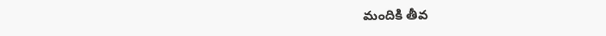మందికి తీవ